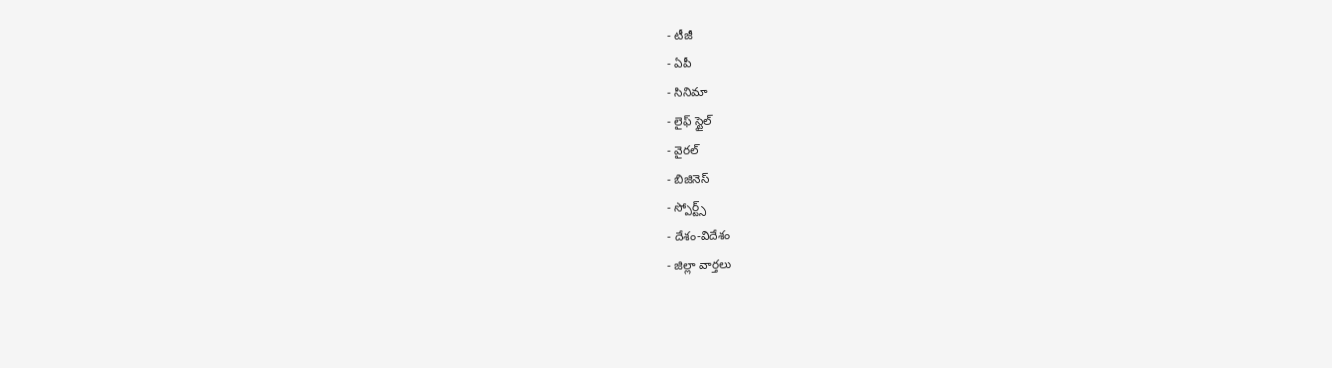- టీజీ
- ఏపీ
- సినిమా
- లైఫ్ స్టైల్
- వైరల్
- బిజినెస్
- స్పోర్ట్స్
- దేశం-విదేశం
- జిల్లా వార్తలు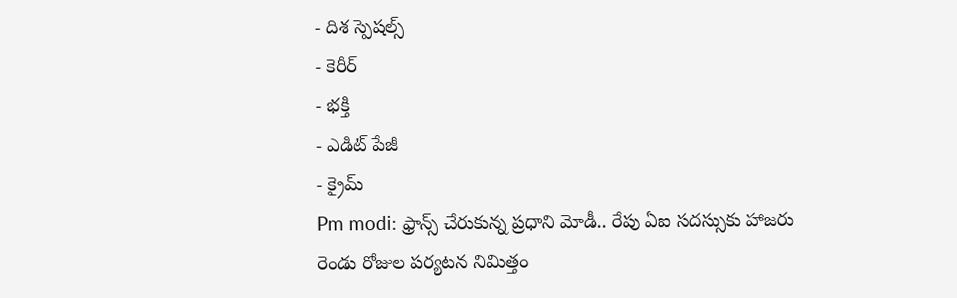- దిశ స్పెషల్స్
- కెరీర్
- భక్తి
- ఎడిట్ పేజీ
- క్రైమ్
Pm modi: ఫ్రాన్స్ చేరుకున్న ప్రధాని మోడీ.. రేపు ఏఐ సదస్సుకు హాజరు
రెండు రోజుల పర్యటన నిమిత్తం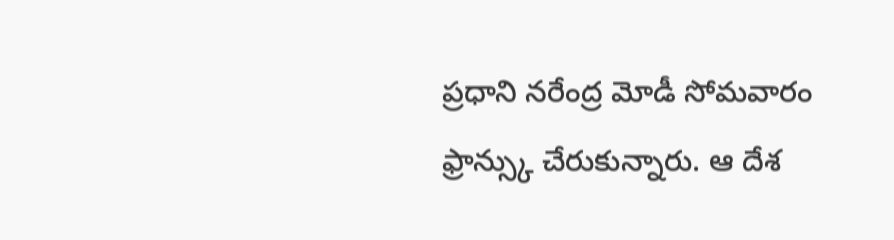ప్రధాని నరేంద్ర మోడీ సోమవారం ఫ్రాన్స్కు చేరుకున్నారు. ఆ దేశ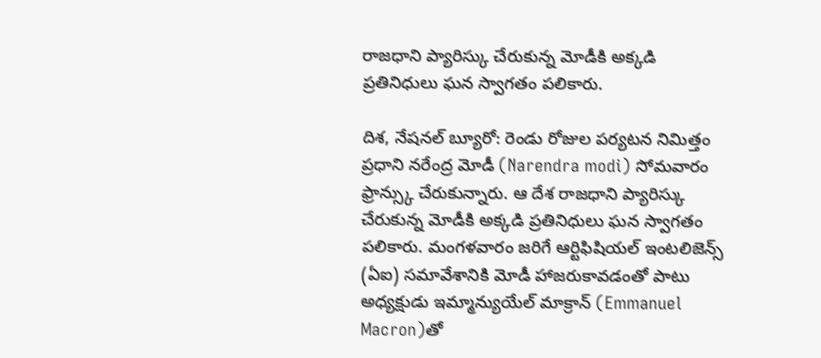రాజధాని ప్యారిస్కు చేరుకున్న మోడీకి అక్కడి ప్రతినిధులు ఘన స్వాగతం పలికారు.

దిశ, నేషనల్ బ్యూరో: రెండు రోజుల పర్యటన నిమిత్తం ప్రధాని నరేంద్ర మోడీ (Narendra modi) సోమవారం ఫ్రాన్స్కు చేరుకున్నారు. ఆ దేశ రాజధాని ప్యారిస్కు చేరుకున్న మోడీకి అక్కడి ప్రతినిధులు ఘన స్వాగతం పలికారు. మంగళవారం జరిగే ఆర్టిఫిషియల్ ఇంటలిజెన్స్ (ఏఐ) సమావేశానికి మోడీ హాజరుకావడంతో పాటు అధ్యక్షుడు ఇమ్మాన్యుయేల్ మాక్రాన్ (Emmanuel Macron)తో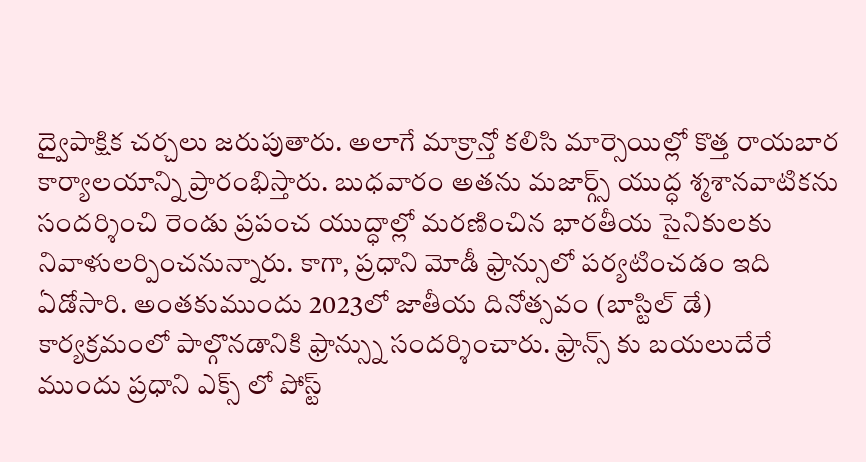ద్వైపాక్షిక చర్చలు జరుపుతారు. అలాగే మాక్రాన్తో కలిసి మార్సెయిల్లో కొత్త రాయబార కార్యాలయాన్ని ప్రారంభిస్తారు. బుధవారం అతను మజార్గ్స్ యుద్ధ శ్మశానవాటికను సందర్శించి రెండు ప్రపంచ యుద్ధాల్లో మరణించిన భారతీయ సైనికులకు నివాళులర్పించనున్నారు. కాగా, ప్రధాని మోడీ ఫ్రాన్సులో పర్యటించడం ఇది ఏడోసారి. అంతకుముందు 2023లో జాతీయ దినోత్సవం (బాస్టిల్ డే) కార్యక్రమంలో పాల్గొనడానికి ఫ్రాన్స్ను సందర్శించారు. ఫ్రాన్స్ కు బయలుదేరే ముందు ప్రధాని ఎక్స్ లో పోస్ట్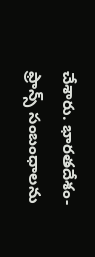చేశారు. భారతదేశం-ఫ్రాన్స్ సంబంధాలను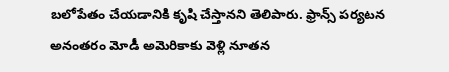బలోపేతం చేయడానికి కృషి చేస్తానని తెలిపారు. ఫ్రాన్స్ పర్యటన అనంతరం మోడీ అమెరికాకు వెళ్లి నూతన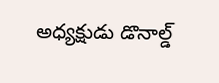అధ్యక్షుడు డొనాల్డ్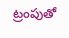ట్రంపుతో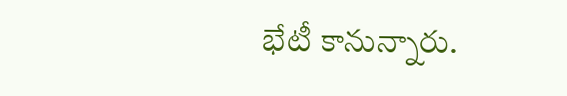భేటీ కానున్నారు.